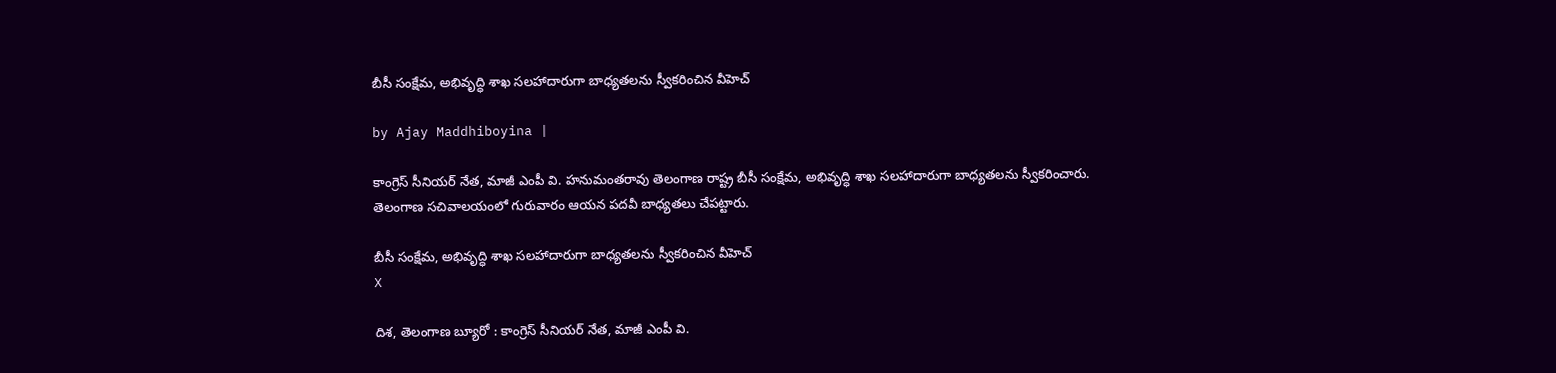బీసీ సంక్షేమ, అభివృద్ధి శాఖ సలహాదారుగా బాధ్యతలను స్వీకరించిన వీహెచ్

by Ajay Maddhiboyina |

కాంగ్రెస్ సీనియర్ నేత, మాజీ ఎంపీ వి. హనుమంతరావు తెలంగాణ రాష్ట్ర బీసీ సంక్షేమ, అభివృద్ధి శాఖ సలహాదారుగా బాధ్యతలను స్వీకరించారు. తెలంగాణ సచివాలయంలో గురువారం ఆయన పదవీ బాధ్యతలు చేపట్టారు.

బీసీ సంక్షేమ, అభివృద్ధి శాఖ సలహాదారుగా బాధ్యతలను స్వీకరించిన వీహెచ్
X

దిశ, తెలంగాణ బ్యూరో : కాంగ్రెస్ సీనియర్ నేత, మాజీ ఎంపీ వి.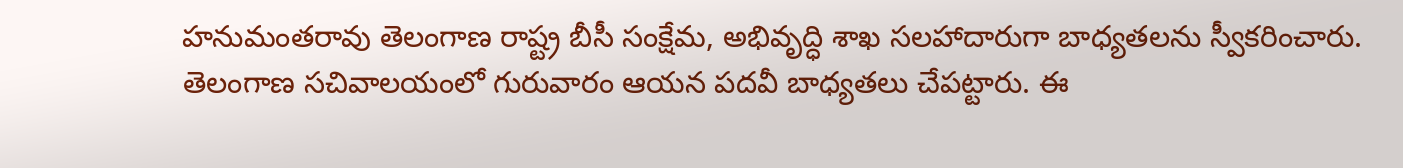హనుమంతరావు తెలంగాణ రాష్ట్ర బీసీ సంక్షేమ, అభివృద్ధి శాఖ సలహాదారుగా బాధ్యతలను స్వీకరించారు. తెలంగాణ సచివాలయంలో గురువారం ఆయన పదవీ బాధ్యతలు చేపట్టారు. ఈ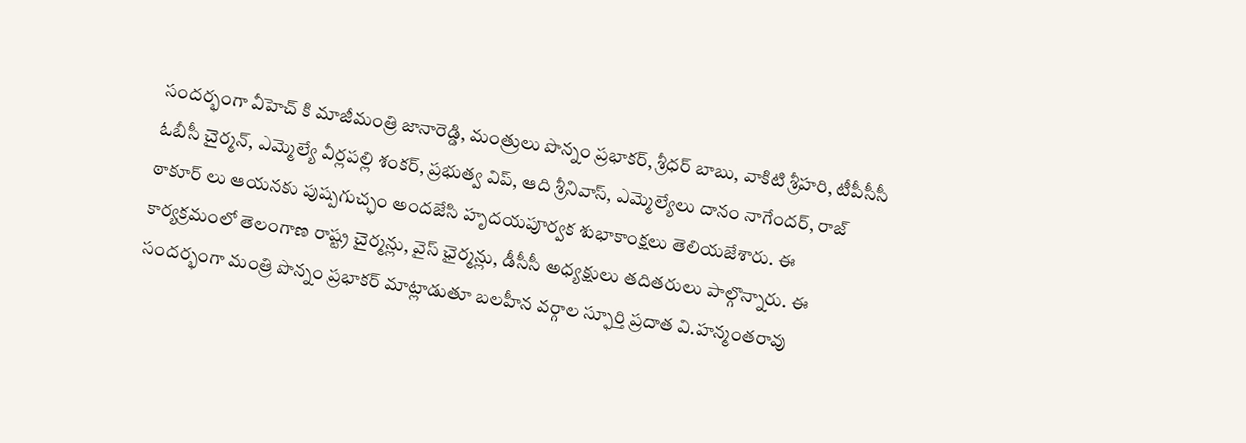సందర్భంగా వీహెచ్ కి మాజీమంత్రి జానారెడ్డి, మంత్రులు పొన్నం ప్రభాకర్, శ్రీధర్ బాబు, వాకిటి శ్రీహరి, టీపీసీసీ ఓబీసీ చైర్మన్, ఎమ్మెల్యే వీర్లపల్లి శంకర్, ప్రభుత్వ విప్, ఆది శ్రీనివాస్, ఎమ్మెల్యేలు దానం నాగేందర్, రాజ్ ఠాకూర్ లు ఆయనకు పుష్పగుచ్ఛం అందజేసి హృదయపూర్వక శుభాకాంక్షలు తెలియజేశారు. ఈ కార్యక్రమంలో తెలంగాణ రాష్ట్ర చైర్మన్లు, వైస్ ఛైర్మన్లు, డీసీసీ అధ్యక్షులు తదితరులు పాల్గొన్నారు. ఈ సందర్భంగా మంత్రి పొన్నం ప్రభాకర్ మాట్లాడుతూ బలహీన వర్గాల స్ఫూర్తి ప్రదాత వి.హన్మంతరావు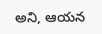అని, ఆయన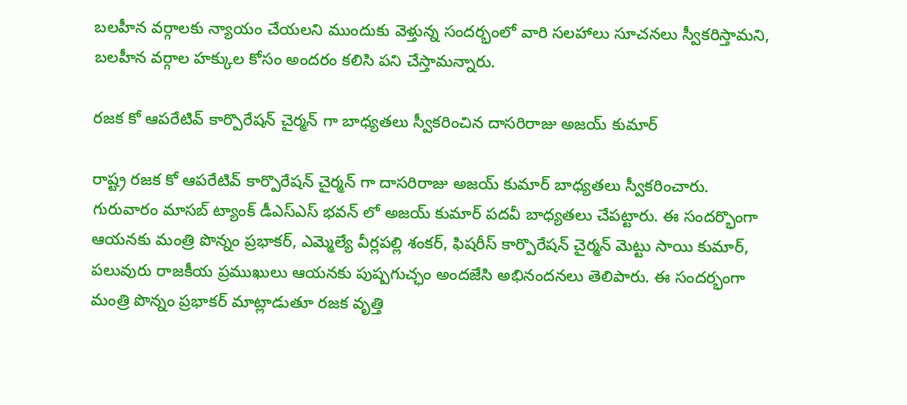బలహీన వర్గాలకు న్యాయం చేయలని ముందుకు వెళ్తున్న సందర్భంలో వారి సలహాలు సూచనలు స్వీకరిస్తామని, బలహీన వర్గాల హక్కుల కోసం అందరం కలిసి పని చేస్తామన్నారు.

రజక కో ఆపరేటివ్ కార్పొరేషన్ చైర్మన్ గా బాధ్యతలు స్వీకరించిన దాసరిరాజు అజయ్ కుమార్

రాష్ట్ర రజక కో ఆపరేటివ్ కార్పొరేషన్ చైర్మన్ గా దాసరిరాజు అజయ్ కుమార్ బాధ్యతలు స్వీకరించారు. గురువారం మాసబ్ ట్యాంక్ డీఎస్ఎస్ భవన్ లో అజయ్ కుమార్ పదవీ బాధ్యతలు చేపట్టారు. ఈ సందర్భొంగా ఆయనకు మంత్రి పొన్నం ప్రభాకర్, ఎమ్మెల్యే వీర్లపల్లి శంకర్, ఫిషరీస్ కార్పొరేషన్ చైర్మన్ మెట్టు సాయి కుమార్, పలువురు రాజకీయ ప్రముఖులు ఆయనకు పుష్పగుచ్ఛం అందజేసి అభినందనలు తెలిపారు. ఈ సందర్భంగా మంత్రి పొన్నం ప్రభాకర్ మాట్లాడుతూ రజక వృత్తి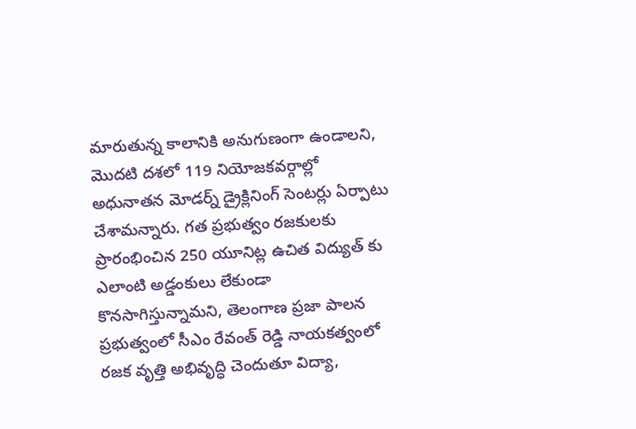మారుతున్న కాలానికి అనుగుణంగా ఉండాలని, మొదటి దశలో 119 నియోజకవర్గాల్లో అధునాతన మోడర్న్ డ్రైక్లినింగ్ సెంటర్లు ఏర్పాటు చేశామన్నారు. గత ప్రభుత్వం రజకులకు ప్రారంభించిన 250 యూనిట్ల ఉచిత విద్యుత్ కు ఎలాంటి అడ్డంకులు లేకుండా కొనసాగిస్తున్నామని, తెలంగాణ ప్రజా పాలన ప్రభుత్వంలో సీఎం రేవంత్ రెడ్డి నాయకత్వంలో రజక వృత్తి అభివృద్ధి చెందుతూ విద్యా,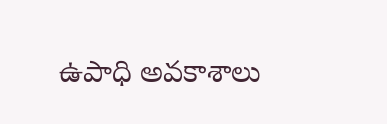ఉపాధి అవకాశాలు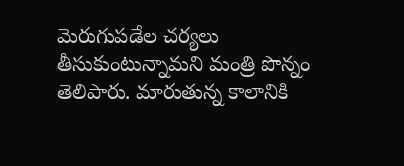మెరుగుపడేల చర్యలు తీసుకుంటున్నామని మంత్రి పొన్నం తెలిపారు. మారుతున్న కాలానికి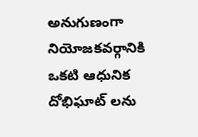అనుగుణంగా నియోజకవర్గానికి ఒకటి ఆధునిక దోభిఘాట్ లను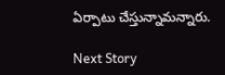ఏర్పాటు చేస్తున్నామన్నారు.

Next Story